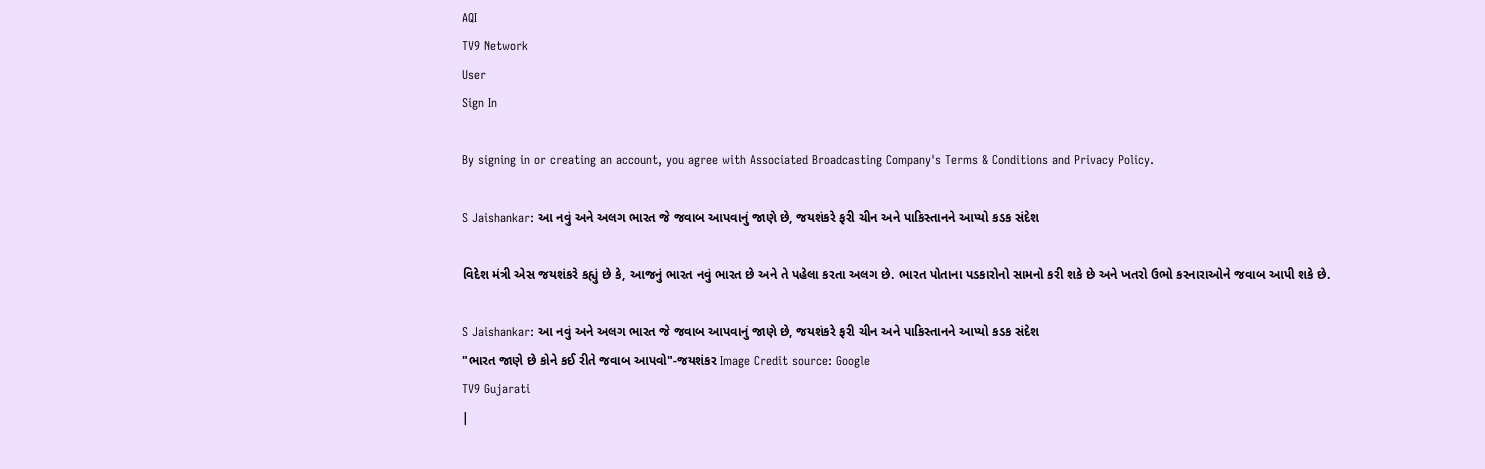AQI
TV9 Network
User
Sign In

By signing in or creating an account, you agree with Associated Broadcasting Company's Terms & Conditions and Privacy Policy.

S Jaishankar: આ નવું અને અલગ ભારત જે જવાબ આપવાનું જાણે છે, જયશંકરે ફરી ચીન અને પાકિસ્તાનને આપ્યો કડક સંદેશ

વિદેશ મંત્રી એસ જયશંકરે કહ્યું છે કે, આજનું ભારત નવું ભારત છે અને તે પહેલા કરતા અલગ છે. ભારત પોતાના પડકારોનો સામનો કરી શકે છે અને ખતરો ઉભો કરનારાઓને જવાબ આપી શકે છે.

S Jaishankar: આ નવું અને અલગ ભારત જે જવાબ આપવાનું જાણે છે, જયશંકરે ફરી ચીન અને પાકિસ્તાનને આપ્યો કડક સંદેશ
"ભારત જાણે છે કોને કઈ રીતે જવાબ આપવો"-જયશંકર Image Credit source: Google
TV9 Gujarati
|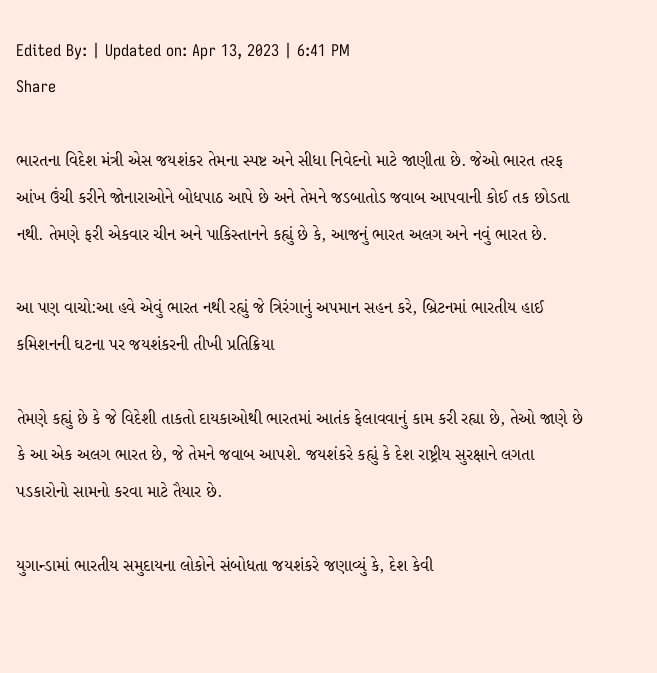Edited By: | Updated on: Apr 13, 2023 | 6:41 PM
Share

ભારતના વિદેશ મંત્રી એસ જયશંકર તેમના સ્પષ્ટ અને સીધા નિવેદનો માટે જાણીતા છે. જેઓ ભારત તરફ આંખ ઉંચી કરીને જોનારાઓને બોધપાઠ આપે છે અને તેમને જડબાતોડ જવાબ આપવાની કોઈ તક છોડતા નથી. તેમણે ફરી એકવાર ચીન અને પાકિસ્તાનને કહ્યું છે કે, આજનું ભારત અલગ અને નવું ભારત છે.

આ પણ વાચો:આ હવે એવું ભારત નથી રહ્યું જે ત્રિરંગાનું અપમાન સહન કરે, બ્રિટનમાં ભારતીય હાઈ કમિશનની ઘટના પર જયશંકરની તીખી પ્રતિક્રિયા

તેમણે કહ્યું છે કે જે વિદેશી તાકતો દાયકાઓથી ભારતમાં આતંક ફેલાવવાનું કામ કરી રહ્યા છે, તેઓ જાણે છે કે આ એક અલગ ભારત છે, જે તેમને જવાબ આપશે. જયશંકરે કહ્યું કે દેશ રાષ્ટ્રીય સુરક્ષાને લગતા પડકારોનો સામનો કરવા માટે તૈયાર છે.

યુગાન્ડામાં ભારતીય સમુદાયના લોકોને સંબોધતા જયશંકરે જણાવ્યું કે, દેશ કેવી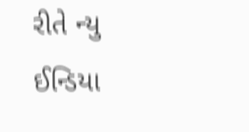રીતે ન્યુ ઈન્ડિયા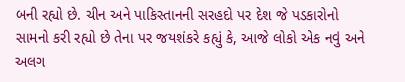બની રહ્યો છે. ચીન અને પાકિસ્તાનની સરહદો પર દેશ જે પડકારોનો સામનો કરી રહ્યો છે તેના પર જયશંકરે કહ્યું કે, આજે લોકો એક નવું અને અલગ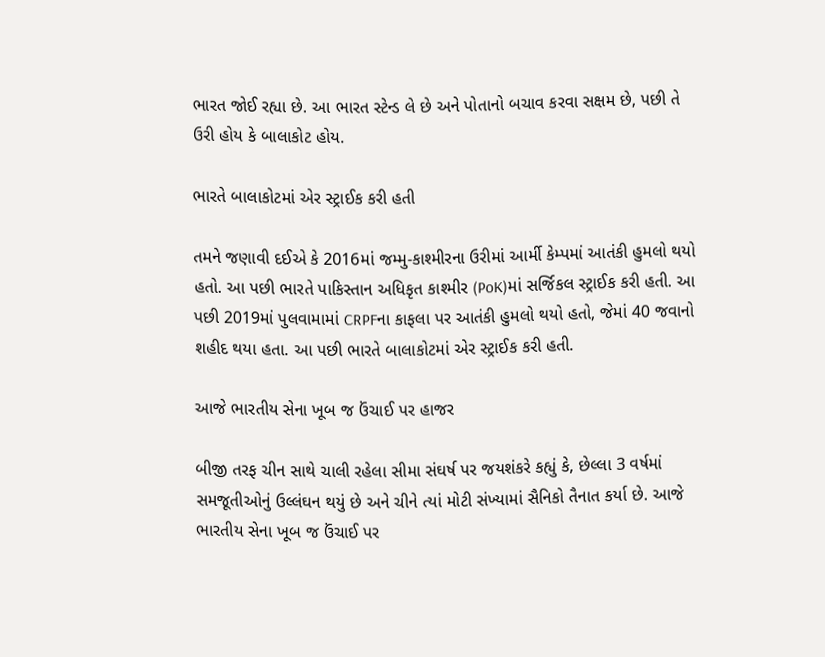ભારત જોઈ રહ્યા છે. આ ભારત સ્ટેન્ડ લે છે અને પોતાનો બચાવ કરવા સક્ષમ છે, પછી તે ઉરી હોય કે બાલાકોટ હોય.

ભારતે બાલાકોટમાં એર સ્ટ્રાઈક કરી હતી

તમને જણાવી દઈએ કે 2016માં જમ્મુ-કાશ્મીરના ઉરીમાં આર્મી કેમ્પમાં આતંકી હુમલો થયો હતો. આ પછી ભારતે પાકિસ્તાન અધિકૃત કાશ્મીર (PoK)માં સર્જિકલ સ્ટ્રાઈક કરી હતી. આ પછી 2019માં પુલવામામાં CRPFના કાફલા પર આતંકી હુમલો થયો હતો, જેમાં 40 જવાનો શહીદ થયા હતા. આ પછી ભારતે બાલાકોટમાં એર સ્ટ્રાઈક કરી હતી.

આજે ભારતીય સેના ખૂબ જ ઉંચાઈ પર હાજર

બીજી તરફ ચીન સાથે ચાલી રહેલા સીમા સંઘર્ષ પર જયશંકરે કહ્યું કે, છેલ્લા 3 વર્ષમાં સમજૂતીઓનું ઉલ્લંઘન થયું છે અને ચીને ત્યાં મોટી સંખ્યામાં સૈનિકો તૈનાત કર્યા છે. આજે ભારતીય સેના ખૂબ જ ઉંચાઈ પર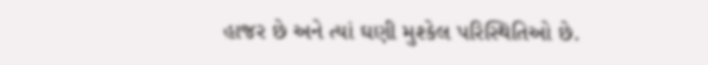હાજર છે અને ત્યાં ઘણી મુશ્કેલ પરિસ્થિતિઓ છે.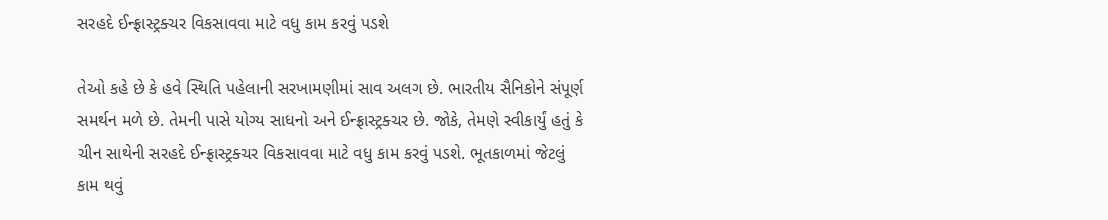સરહદે ઈન્ફ્રાસ્ટ્રક્ચર વિકસાવવા માટે વધુ કામ કરવું પડશે

તેઓ કહે છે કે હવે સ્થિતિ પહેલાની સરખામણીમાં સાવ અલગ છે. ભારતીય સૈનિકોને સંપૂર્ણ સમર્થન મળે છે. તેમની પાસે યોગ્ય સાધનો અને ઈન્ફ્રાસ્ટ્રક્ચર છે. જોકે, તેમણે સ્વીકાર્યું હતું કે ચીન સાથેની સરહદે ઈન્ફ્રાસ્ટ્રક્ચર વિકસાવવા માટે વધુ કામ કરવું પડશે. ભૂતકાળમાં જેટલું કામ થવું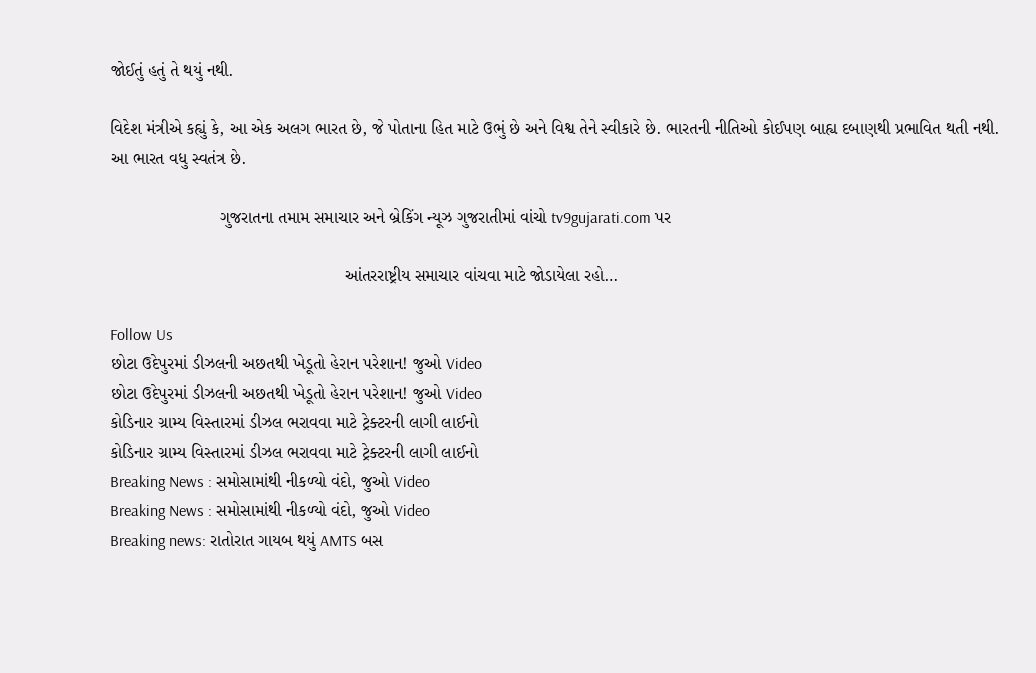જોઈતું હતું તે થયું નથી.

વિદેશ મંત્રીએ કહ્યું કે, આ એક અલગ ભારત છે, જે પોતાના હિત માટે ઉભું છે અને વિશ્વ તેને સ્વીકારે છે. ભારતની નીતિઓ કોઈપણ બાહ્ય દબાણથી પ્રભાવિત થતી નથી. આ ભારત વધુ સ્વતંત્ર છે.

                       ગુજરાતના તમામ સમાચાર અને બ્રેકિંગ ન્યૂઝ ગુજરાતીમાં વાંચો tv9gujarati.com પર

                                                 આંતરરાષ્ટ્રીય સમાચાર વાંચવા માટે જોડાયેલા રહો…

Follow Us
છોટા ઉદેપુરમાં ડીઝલની અછતથી ખેડૂતો હેરાન પરેશાન! જુઓ Video
છોટા ઉદેપુરમાં ડીઝલની અછતથી ખેડૂતો હેરાન પરેશાન! જુઓ Video
કોડિનાર ગ્રામ્ય વિસ્તારમાં ડીઝલ ભરાવવા માટે ટ્રેક્ટરની લાગી લાઈનો
કોડિનાર ગ્રામ્ય વિસ્તારમાં ડીઝલ ભરાવવા માટે ટ્રેક્ટરની લાગી લાઈનો
Breaking News : સમોસામાંથી નીકળ્યો વંદો, જુઓ Video
Breaking News : સમોસામાંથી નીકળ્યો વંદો, જુઓ Video
Breaking news: રાતોરાત ગાયબ થયું AMTS બસ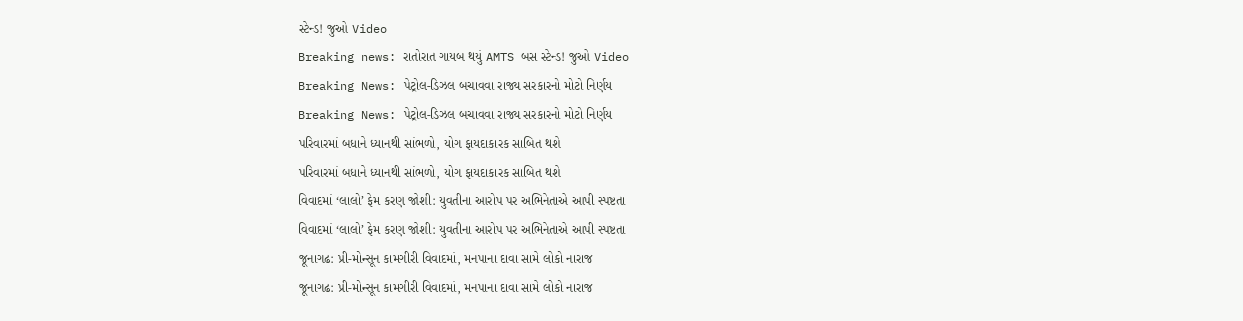સ્ટેન્ડ! જુઓ Video
Breaking news: રાતોરાત ગાયબ થયું AMTS બસ સ્ટેન્ડ! જુઓ Video
Breaking News: પેટ્રોલ-ડિઝલ બચાવવા રાજ્ય સરકારનો મોટો નિર્ણય
Breaking News: પેટ્રોલ-ડિઝલ બચાવવા રાજ્ય સરકારનો મોટો નિર્ણય
પરિવારમાં બધાને ધ્યાનથી સાંભળો, યોગ ફાયદાકારક સાબિત થશે
પરિવારમાં બધાને ધ્યાનથી સાંભળો, યોગ ફાયદાકારક સાબિત થશે
વિવાદમાં ‘લાલો’ ફેમ કરણ જોશી: યુવતીના આરોપ પર અભિનેતાએ આપી સ્પષ્ટતા
વિવાદમાં ‘લાલો’ ફેમ કરણ જોશી: યુવતીના આરોપ પર અભિનેતાએ આપી સ્પષ્ટતા
જૂનાગઢ: પ્રી-મોન્સૂન કામગીરી વિવાદમાં, મનપાના દાવા સામે લોકો નારાજ
જૂનાગઢ: પ્રી-મોન્સૂન કામગીરી વિવાદમાં, મનપાના દાવા સામે લોકો નારાજ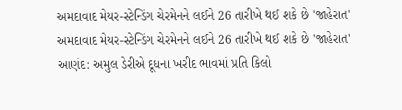અમદાવાદ મેયર-સ્ટેન્ડિંગ ચેરમેનને લઈને 26 તારીખે થઈ શકે છે 'જાહેરાત'
અમદાવાદ મેયર-સ્ટેન્ડિંગ ચેરમેનને લઈને 26 તારીખે થઈ શકે છે 'જાહેરાત'
આણંદ: અમુલ ડેરીએ દૂધના ખરીદ ભાવમાં પ્રતિ કિલો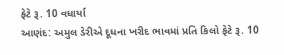ફેટે રૂ. 10 વધાર્યા
આણંદ: અમુલ ડેરીએ દૂધના ખરીદ ભાવમાં પ્રતિ કિલો ફેટે રૂ. 10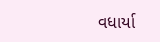વધાર્યા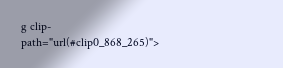g clip-path="url(#clip0_868_265)">